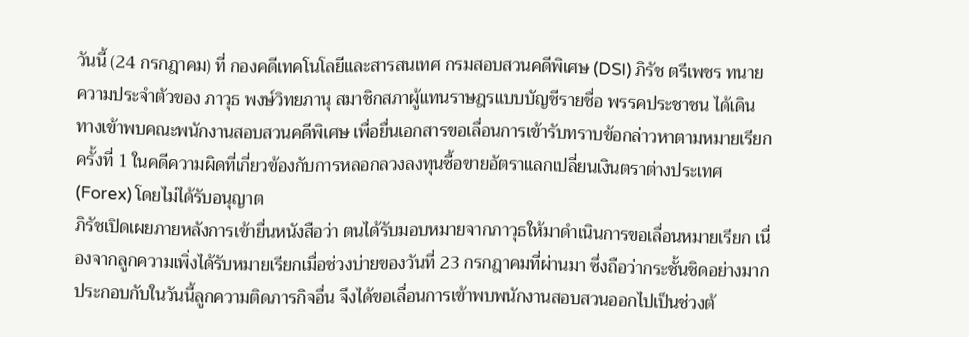วันนี้ (24 กรกฎาคม) ที่ กองคดีเทคโนโลยีและสารสนเทศ กรมสอบสวนคดีพิเศษ (DSI) ภิรัช ตรีเพชร ทนายความประจำตัวของ ภาวุธ พงษ์วิทยภานุ สมาชิกสภาผู้แทนราษฎรแบบบัญชีรายชื่อ พรรคประชาชน ได้เดินทางเข้าพบคณะพนักงานสอบสวนคดีพิเศษ เพื่อยื่นเอกสารขอเลื่อนการเข้ารับทราบข้อกล่าวหาตามหมายเรียกครั้งที่ 1 ในคดีความผิดที่เกี่ยวข้องกับการหลอกลวงลงทุนซื้อขายอัตราแลกเปลี่ยนเงินตราต่างประเทศ (Forex) โดยไม่ได้รับอนุญาต
ภิรัชเปิดเผยภายหลังการเข้ายื่นหนังสือว่า ตนได้รับมอบหมายจากภาวุธให้มาดำเนินการขอเลื่อนหมายเรียก เนื่องจากลูกความเพิ่งได้รับหมายเรียกเมื่อช่วงบ่ายของวันที่ 23 กรกฎาคมที่ผ่านมา ซึ่งถือว่ากระชั้นชิดอย่างมาก ประกอบกับในวันนี้ลูกความติดภารกิจอื่น จึงได้ขอเลื่อนการเข้าพบพนักงานสอบสวนออกไปเป็นช่วงต้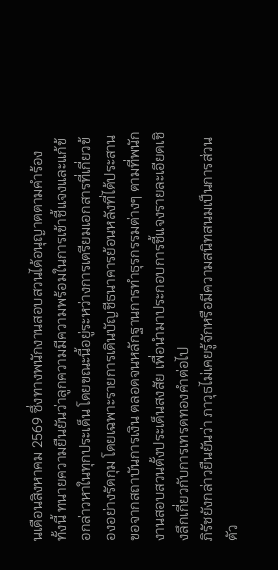นเดือนสิงหาคม 2569 ซึ่งทางพนักงานสอบสวนได้อนุญาตตามคำร้อง
ทั้งนี้ ทนายความยืนยันว่าลูกความมีความพร้อมในการเข้าชี้แจงและแก้ข้อกล่าวหาในทุกประเด็น โดยขณะนี้อยู่ระหว่างการเตรียมเอกสารที่เกี่ยวข้องอย่างรัดกุม โดยเฉพาะรายการเดินบัญชีธนาคารย้อนหลังที่ได้ประสานขอจากสถาบันการเงิน ตลอดจนหลักฐานการทำธุรกรรมต่างๆ ตามที่พนักงานสอบสวนตั้งประเด็นสงสัย เพื่อนำมาประกอบการชี้แจงรายละเอียดเชิงลึกเกี่ยวกับการเทรดทองคำต่อไป
ภิรัชยังกล่าวยืนยันว่า ภาวุธไม่เคยรู้จักหรือมีความสนิทสนมเป็นการส่วนตัว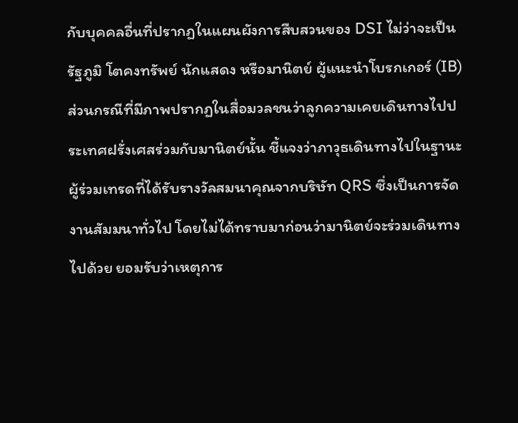กับบุคคลอื่นที่ปรากฏในแผนผังการสืบสวนของ DSI ไม่ว่าจะเป็น รัฐภูมิ โตคงทรัพย์ นักแสดง หรือมานิตย์ ผู้แนะนำโบรกเกอร์ (IB)
ส่วนกรณีที่มีภาพปรากฏในสื่อมวลชนว่าลูกความเคยเดินทางไปประเทศฝรั่งเศสร่วมกับมานิตย์นั้น ชี้แจงว่าภาวุธเดินทางไปในฐานะผู้ร่วมเทรดที่ได้รับรางวัลสมนาคุณจากบริษัท QRS ซึ่งเป็นการจัดงานสัมมนาทั่วไป โดยไม่ได้ทราบมาก่อนว่ามานิตย์จะร่วมเดินทางไปด้วย ยอมรับว่าเหตุการ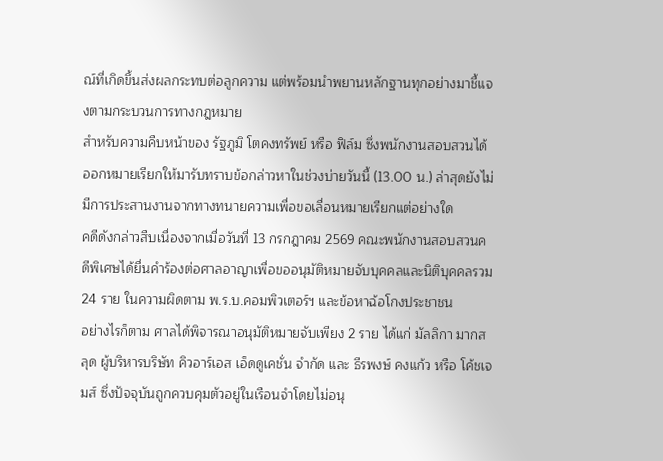ณ์ที่เกิดขึ้นส่งผลกระทบต่อลูกความ แต่พร้อมนำพยานหลักฐานทุกอย่างมาชี้แจงตามกระบวนการทางกฎหมาย
สำหรับความคืบหน้าของ รัฐภูมิ โตคงทรัพย์ หรือ ฟิล์ม ซึ่งพนักงานสอบสวนได้ออกหมายเรียกให้มารับทราบข้อกล่าวหาในช่วงบ่ายวันนี้ (13.00 น.) ล่าสุดยังไม่มีการประสานงานจากทางทนายความเพื่อขอเลื่อนหมายเรียกแต่อย่างใด
คดีดังกล่าวสืบเนื่องจากเมื่อวันที่ 13 กรกฎาคม 2569 คณะพนักงานสอบสวนคดีพิเศษได้ยื่นคำร้องต่อศาลอาญาเพื่อขออนุมัติหมายจับบุคคลและนิติบุคคลรวม 24 ราย ในความผิดตาม พ.ร.บ.คอมพิวเตอร์ฯ และข้อหาฉ้อโกงประชาชน
อย่างไรก็ตาม ศาลได้พิจารณาอนุมัติหมายจับเพียง 2 ราย ได้แก่ มัลลิกา มากสลุด ผู้บริหารบริษัท คิวอาร์เอส เอ็ดดูเคชั่น จำกัด และ ธีรพงษ์ คงแก้ว หรือ โค้ชเจมส์ ซึ่งปัจจุบันถูกควบคุมตัวอยู่ในเรือนจำโดยไม่อนุ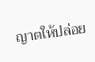ญาตให้ปล่อย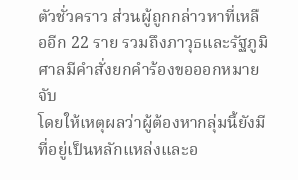ตัวชั่วคราว ส่วนผู้ถูกกล่าวหาที่เหลืออีก 22 ราย รวมถึงภาวุธและรัฐภูมิ ศาลมีคำสั่งยกคำร้องขอออกหมายจับ
โดยให้เหตุผลว่าผู้ต้องหากลุ่มนี้ยังมีที่อยู่เป็นหลักแหล่งและอ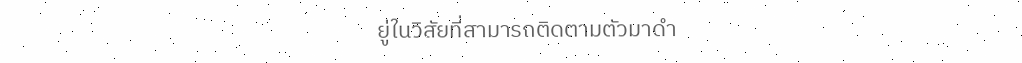ยู่ในวิสัยที่สามารถติดตามตัวมาดำ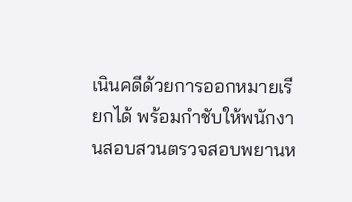เนินคดีด้วยการออกหมายเรียกได้ พร้อมกำชับให้พนักงานสอบสวนตรวจสอบพยานห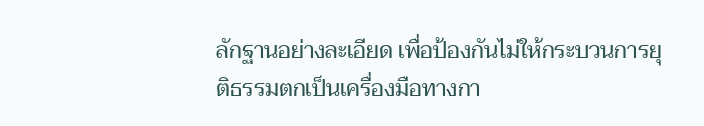ลักฐานอย่างละเอียด เพื่อป้องกันไม่ให้กระบวนการยุติธรรมตกเป็นเครื่องมือทางกา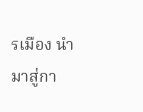รเมือง นำมาสู่กา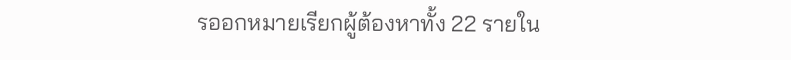รออกหมายเรียกผู้ต้องหาทั้ง 22 รายใน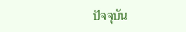ปัจจุบัน